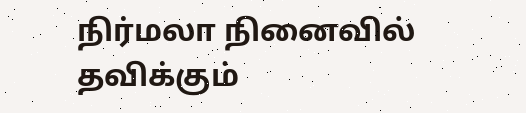நிர்மலா நினைவில் தவிக்கும்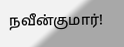நவீன்குமார்!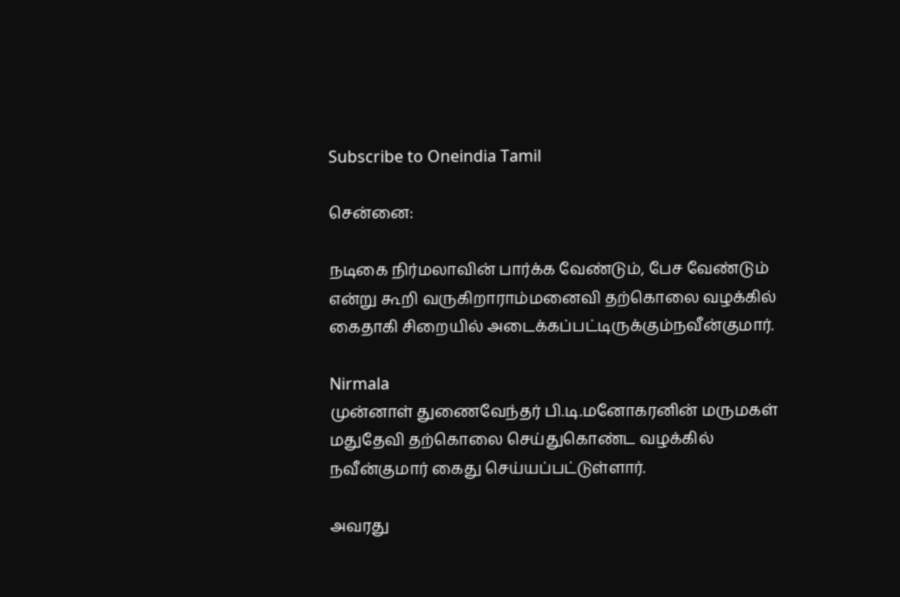Subscribe to Oneindia Tamil

சென்னை:

நடிகை நிர்மலாவின் பார்க்க வேண்டும், பேச வேண்டும் என்று கூறி வருகிறாராம்மனைவி தற்கொலை வழக்கில் கைதாகி சிறையில் அடைக்கப்பட்டிருக்கும்நவீன்குமார்.

Nirmala
முன்னாள் துணைவேந்தர் பி.டி.மனோகரனின் மருமகள் மதுதேவி தற்கொலை செய்துகொண்ட வழக்கில் நவீன்குமார் கைது செய்யப்பட்டுள்ளார்.

அவரது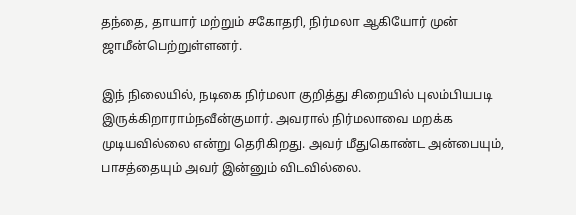தந்தை, தாயார் மற்றும் சகோதரி, நிர்மலா ஆகியோர் முன் ஜாமீன்பெற்றுள்ளனர்.

இந் நிலையில், நடிகை நிர்மலா குறித்து சிறையில் புலம்பியபடி இருக்கிறாராம்நவீன்குமார். அவரால் நிர்மலாவை மறக்க முடியவில்லை என்று தெரிகிறது. அவர் மீதுகொண்ட அன்பையும், பாசத்தையும் அவர் இன்னும் விடவில்லை.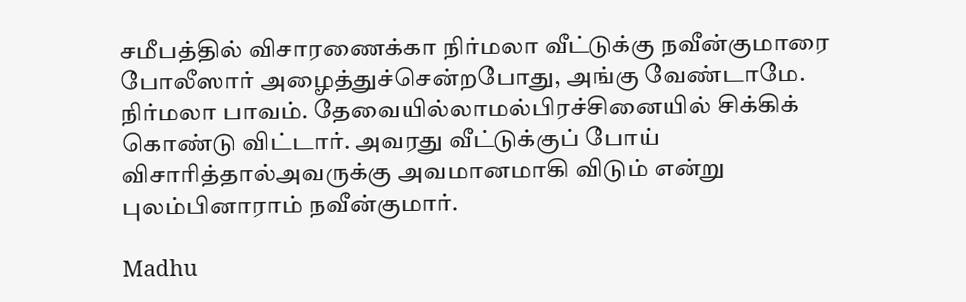சமீபத்தில் விசாரணைக்கா நிர்மலா வீட்டுக்கு நவீன்குமாரை போலீஸார் அழைத்துச்சென்றபோது, அங்கு வேண்டாமே. நிர்மலா பாவம். தேவையில்லாமல்பிரச்சினையில் சிக்கிக் கொண்டு விட்டார். அவரது வீட்டுக்குப் போய் விசாரித்தால்அவருக்கு அவமானமாகி விடும் என்று புலம்பினாராம் நவீன்குமார்.

Madhu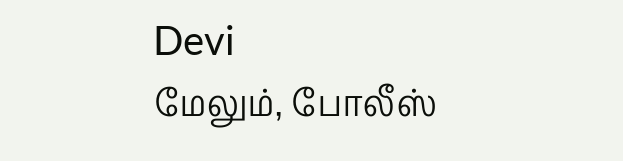Devi
மேலும், போலீஸ்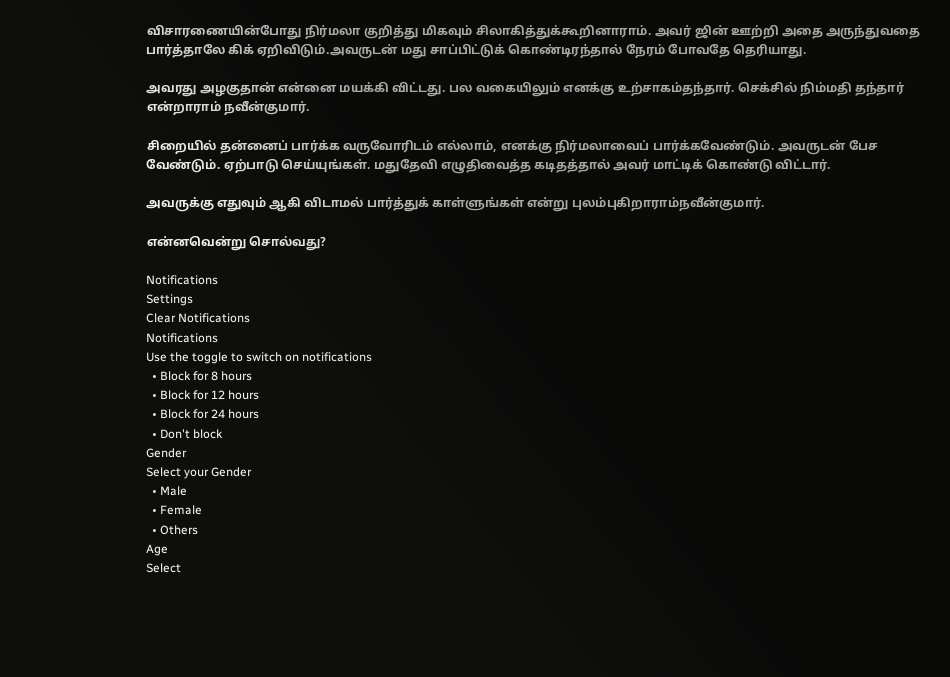விசாரணையின்போது நிர்மலா குறித்து மிகவும் சிலாகித்துக்கூறினாராம். அவர் ஜின் ஊற்றி அதை அருந்துவதை பார்த்தாலே கிக் ஏறிவிடும்.அவருடன் மது சாப்பிட்டுக் கொண்டிரந்தால் நேரம் போவதே தெரியாது.

அவரது அழகுதான் என்னை மயக்கி விட்டது. பல வகையிலும் எனக்கு உற்சாகம்தந்தார். செக்சில் நிம்மதி தந்தார் என்றாராம் நவீன்குமார்.

சிறையில் தன்னைப் பார்க்க வருவோரிடம் எல்லாம், எனக்கு நிர்மலாவைப் பார்க்கவேண்டும். அவருடன் பேச வேண்டும். ஏற்பாடு செய்யுங்கள். மதுதேவி எழுதிவைத்த கடிதத்தால் அவர் மாட்டிக் கொண்டு விட்டார்.

அவருக்கு எதுவும் ஆகி விடாமல் பார்த்துக் காள்ளுங்கள் என்று புலம்புகிறாராம்நவீன்குமார்.

என்னவென்று சொல்வது?

Notifications
Settings
Clear Notifications
Notifications
Use the toggle to switch on notifications
  • Block for 8 hours
  • Block for 12 hours
  • Block for 24 hours
  • Don't block
Gender
Select your Gender
  • Male
  • Female
  • Others
Age
Select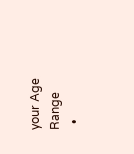your Age Range
  •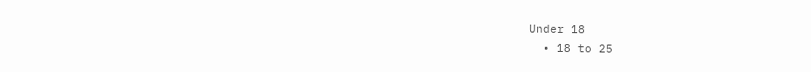Under 18
  • 18 to 25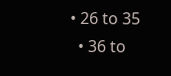• 26 to 35
  • 36 to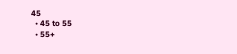45
  • 45 to 55
  • 55+